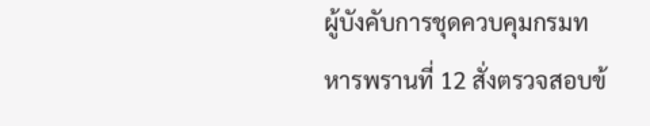ผู้บังคับการชุดควบคุมกรมทหารพรานที่ 12 สั่งตรวจสอบข้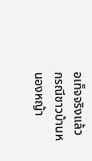อเท็จจริงแล้ว กรณีชาวบ้านหนองหญ้า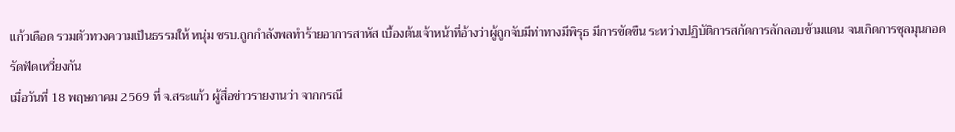แก้วเดือด รวมตัวทวงความเป็นธรรมให้ หนุ่ม ชรบ.ถูกกำลังพลทำร้ายอาการสาหัส เบื้องต้นเจ้าหน้าที่อ้างว่าผู้ถูกจับมีท่าทางมีพิรุธ มีการขัดขืน ระหว่างปฏิบัติการสกัดการลักลอบข้ามแดน จนเกิดการชุลมุนกอดรัดฟัดเหวี่ยงกัน
เมื่อวันที่ 18 พฤษภาคม 2569 ที่ จ.สระแก้ว ผู้สื่อข่าวรายงานว่า จากกรณี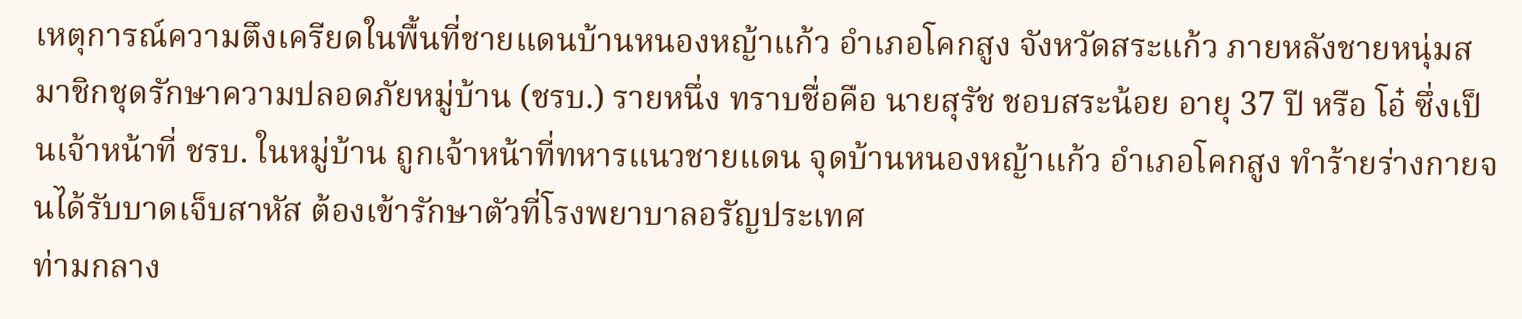เหตุการณ์ความตึงเครียดในพื้นที่ชายแดนบ้านหนองหญ้าแก้ว อำเภอโคกสูง จังหวัดสระแก้ว ภายหลังชายหนุ่มสมาชิกชุดรักษาความปลอดภัยหมู่บ้าน (ชรบ.) รายหนึ่ง ทราบชื่อคือ นายสุรัช ชอบสระน้อย อายุ 37 ปี หรือ โอ๋ ซึ่งเป็นเจ้าหน้าที่ ชรบ. ในหมู่บ้าน ถูกเจ้าหน้าที่ทหารแนวชายแดน จุดบ้านหนองหญ้าแก้ว อำเภอโคกสูง ทำร้ายร่างกายจนได้รับบาดเจ็บสาหัส ต้องเข้ารักษาตัวที่โรงพยาบาลอรัญประเทศ
ท่ามกลาง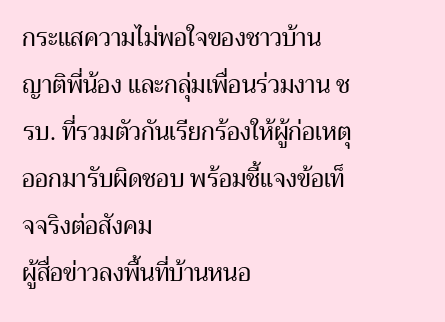กระแสความไม่พอใจของชาวบ้าน ญาติพี่น้อง และกลุ่มเพื่อนร่วมงาน ชรบ. ที่รวมตัวกันเรียกร้องให้ผู้ก่อเหตุออกมารับผิดชอบ พร้อมชี้แจงข้อเท็จจริงต่อสังคม
ผู้สื่อข่าวลงพื้นที่บ้านหนอ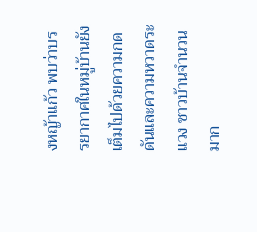งหญ้าแก้ว พบว่าบรรยากาศในหมู่บ้านยังเต็มไปด้วยความกดดันและความหวาดระแวง ชาวบ้านจำนวนมาก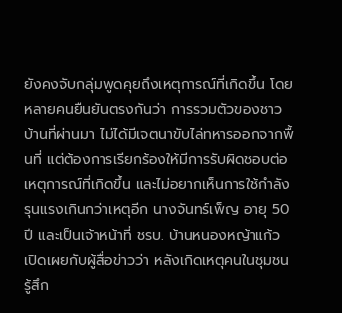ยังคงจับกลุ่มพูดคุยถึงเหตุการณ์ที่เกิดขึ้น โดยหลายคนยืนยันตรงกันว่า การรวมตัวของชาวบ้านที่ผ่านมา ไม่ได้มีเจตนาขับไล่ทหารออกจากพื้นที่ แต่ต้องการเรียกร้องให้มีการรับผิดชอบต่อเหตุการณ์ที่เกิดขึ้น และไม่อยากเห็นการใช้กำลังรุนแรงเกินกว่าเหตุอีก นางจันทร์เพ็ญ อายุ 50 ปี และเป็นเจ้าหน้าที่ ชรบ. บ้านหนองหญ้าแก้ว เปิดเผยกับผู้สื่อข่าวว่า หลังเกิดเหตุคนในชุมชนรู้สึก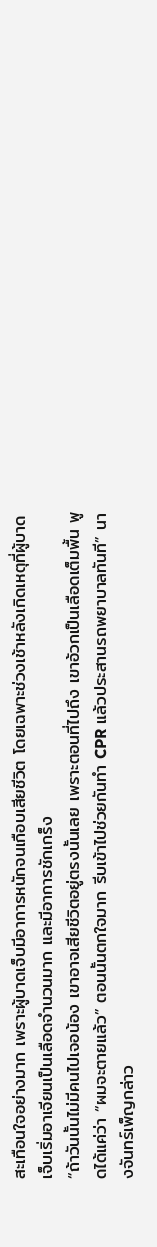สะเทือนใจอย่างมาก เพราะผู้บาดเจ็บมีอาการหนักจนเกือบเสียชีวิต โดยเฉพาะช่วงเช้าหลังเกิดเหตุที่ผู้บาดเจ็บเริ่มอาเจียนเป็นเลือดจำนวนมาก และมีอาการชักเกร็ง
“ถ้าวันนั้นไม่มีคนไปเจอน้อง เขาอาจเสียชีวิตอยู่ตรงนั้นเลย เพราะตอนที่ไปถึง เขาอ้วกเป็นเลือดเต็มพื้น พูดได้แค่ว่า “ผมจะตายแล้ว” ตอนนั้นตกใจมาก รีบเข้าไปช่วยกันทำ CPR แล้วประสานรถพยาบาลทันที” นางจันทร์เพ็ญกล่าว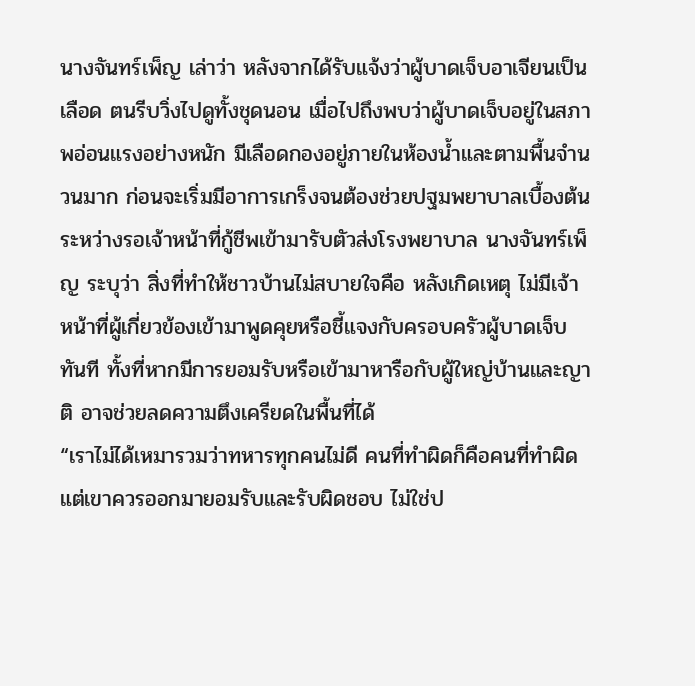นางจันทร์เพ็ญ เล่าว่า หลังจากได้รับแจ้งว่าผู้บาดเจ็บอาเจียนเป็นเลือด ตนรีบวิ่งไปดูทั้งชุดนอน เมื่อไปถึงพบว่าผู้บาดเจ็บอยู่ในสภาพอ่อนแรงอย่างหนัก มีเลือดกองอยู่ภายในห้องน้ำและตามพื้นจำนวนมาก ก่อนจะเริ่มมีอาการเกร็งจนต้องช่วยปฐมพยาบาลเบื้องต้น ระหว่างรอเจ้าหน้าที่กู้ชีพเข้ามารับตัวส่งโรงพยาบาล นางจันทร์เพ็ญ ระบุว่า สิ่งที่ทำให้ชาวบ้านไม่สบายใจคือ หลังเกิดเหตุ ไม่มีเจ้าหน้าที่ผู้เกี่ยวข้องเข้ามาพูดคุยหรือชี้แจงกับครอบครัวผู้บาดเจ็บทันที ทั้งที่หากมีการยอมรับหรือเข้ามาหารือกับผู้ใหญ่บ้านและญาติ อาจช่วยลดความตึงเครียดในพื้นที่ได้
“เราไม่ได้เหมารวมว่าทหารทุกคนไม่ดี คนที่ทำผิดก็คือคนที่ทำผิด แต่เขาควรออกมายอมรับและรับผิดชอบ ไม่ใช่ป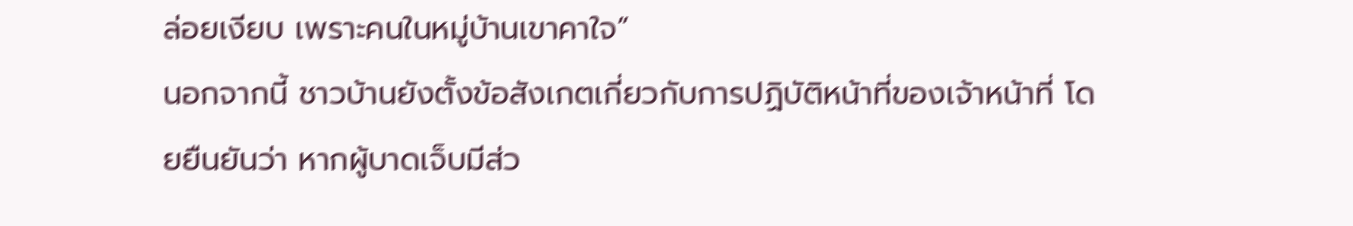ล่อยเงียบ เพราะคนในหมู่บ้านเขาคาใจ”
นอกจากนี้ ชาวบ้านยังตั้งข้อสังเกตเกี่ยวกับการปฏิบัติหน้าที่ของเจ้าหน้าที่ โดยยืนยันว่า หากผู้บาดเจ็บมีส่ว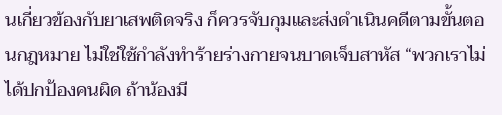นเกี่ยวข้องกับยาเสพติดจริง ก็ควรจับกุมและส่งดำเนินคดีตามขั้นตอนกฎหมาย ไม่ใช่ใช้กำลังทำร้ายร่างกายจนบาดเจ็บสาหัส “พวกเราไม่ได้ปกป้องคนผิด ถ้าน้องมี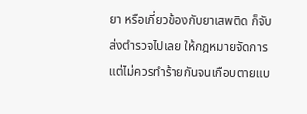ยา หรือเกี่ยวข้องกับยาเสพติด ก็จับส่งตำรวจไปเลย ให้กฎหมายจัดการ แต่ไม่ควรทำร้ายกันจนเกือบตายแบ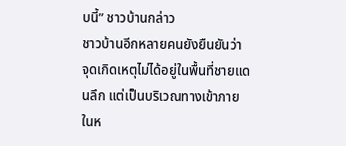บนี้” ชาวบ้านกล่าว
ชาวบ้านอีกหลายคนยังยืนยันว่า จุดเกิดเหตุไม่ได้อยู่ในพื้นที่ชายแดนลึก แต่เป็นบริเวณทางเข้าภายในห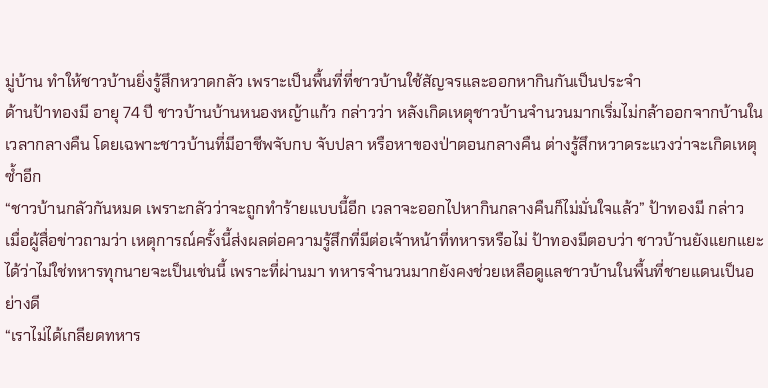มู่บ้าน ทำให้ชาวบ้านยิ่งรู้สึกหวาดกลัว เพราะเป็นพื้นที่ที่ชาวบ้านใช้สัญจรและออกหากินกันเป็นประจำ
ด้านป้าทองมี อายุ 74 ปี ชาวบ้านบ้านหนองหญ้าแก้ว กล่าวว่า หลังเกิดเหตุชาวบ้านจำนวนมากเริ่มไม่กล้าออกจากบ้านในเวลากลางคืน โดยเฉพาะชาวบ้านที่มีอาชีพจับกบ จับปลา หรือหาของป่าตอนกลางคืน ต่างรู้สึกหวาดระแวงว่าจะเกิดเหตุซ้ำอีก
“ชาวบ้านกลัวกันหมด เพราะกลัวว่าจะถูกทำร้ายแบบนี้อีก เวลาจะออกไปหากินกลางคืนก็ไม่มั่นใจแล้ว” ป้าทองมี กล่าว
เมื่อผู้สื่อข่าวถามว่า เหตุการณ์ครั้งนี้ส่งผลต่อความรู้สึกที่มีต่อเจ้าหน้าที่ทหารหรือไม่ ป้าทองมีตอบว่า ชาวบ้านยังแยกแยะได้ว่าไม่ใช่ทหารทุกนายจะเป็นเช่นนี้ เพราะที่ผ่านมา ทหารจำนวนมากยังคงช่วยเหลือดูแลชาวบ้านในพื้นที่ชายแดนเป็นอย่างดี
“เราไม่ได้เกลียดทหาร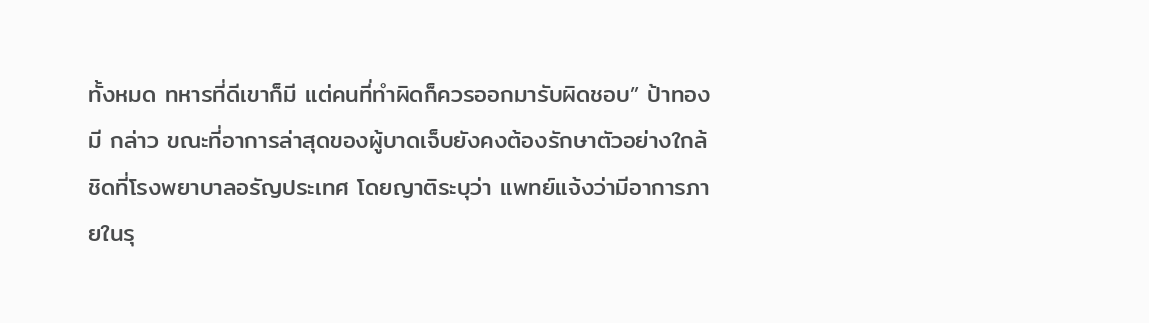ทั้งหมด ทหารที่ดีเขาก็มี แต่คนที่ทำผิดก็ควรออกมารับผิดชอบ” ป้าทองมี กล่าว ขณะที่อาการล่าสุดของผู้บาดเจ็บยังคงต้องรักษาตัวอย่างใกล้ชิดที่โรงพยาบาลอรัญประเทศ โดยญาติระบุว่า แพทย์แจ้งว่ามีอาการภายในรุ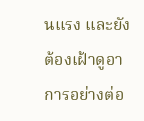นแรง และยังต้องเฝ้าดูอาการอย่างต่อ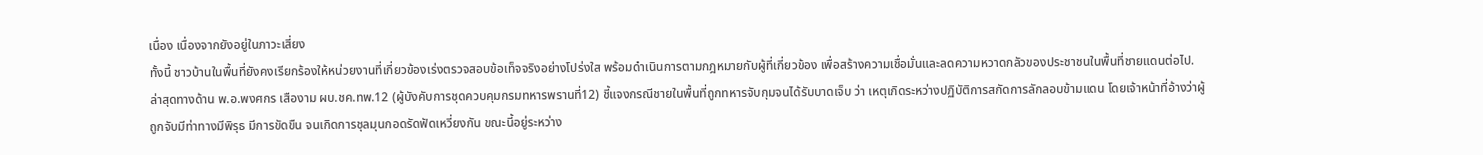เนื่อง เนื่องจากยังอยู่ในภาวะเสี่ยง
ทั้งนี้ ชาวบ้านในพื้นที่ยังคงเรียกร้องให้หน่วยงานที่เกี่ยวข้องเร่งตรวจสอบข้อเท็จจริงอย่างโปร่งใส พร้อมดำเนินการตามกฎหมายกับผู้ที่เกี่ยวข้อง เพื่อสร้างความเชื่อมั่นและลดความหวาดกลัวของประชาชนในพื้นที่ชายแดนต่อไป.
ล่าสุดทางด้าน พ.อ.พงศกร เสืองาม ผบ.ชค.ทพ.12 (ผู้บังคับการชุดควบคุมกรมทหารพรานที่12) ชี้แจงกรณีชายในพื้นที่ถูกทหารจับกุมจนได้รับบาดเจ็บ ว่า เหตุเกิดระหว่างปฏิบัติการสกัดการลักลอบข้ามแดน โดยเจ้าหน้าที่อ้างว่าผู้ถูกจับมีท่าทางมีพิรุธ มีการขัดขืน จนเกิดการชุลมุนกอดรัดฟัดเหวี่ยงกัน ขณะนี้อยู่ระหว่าง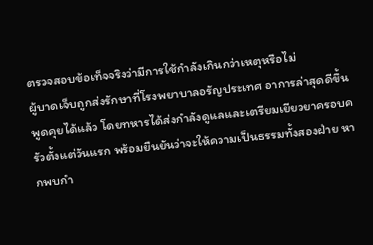ตรวจสอบข้อเท็จจริงว่ามีการใช้กำลังเกินกว่าเหตุหรือไม่
ผู้บาดเจ็บถูกส่งรักษาที่โรงพยาบาลอรัญประเทศ อาการล่าสุดดีขึ้น พูดคุยได้แล้ว โดยทหารได้ส่งกำลังดูแลและเตรียมเยียวยาครอบครัวตั้งแต่วันแรก พร้อมยืนยันว่าจะให้ความเป็นธรรมทั้งสองฝ่าย หากพบกำ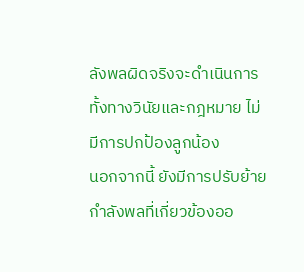ลังพลผิดจริงจะดำเนินการทั้งทางวินัยและกฎหมาย ไม่มีการปกป้องลูกน้อง
นอกจากนี้ ยังมีการปรับย้ายกำลังพลที่เกี่ยวข้องออ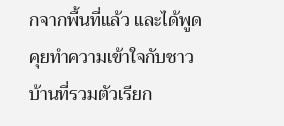กจากพื้นที่แล้ว และได้พูดคุยทำความเข้าใจกับชาวบ้านที่รวมตัวเรียก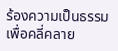ร้องความเป็นธรรม เพื่อคลี่คลาย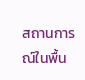สถานการณ์ในพื้น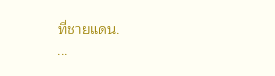ที่ชายแดน.
...